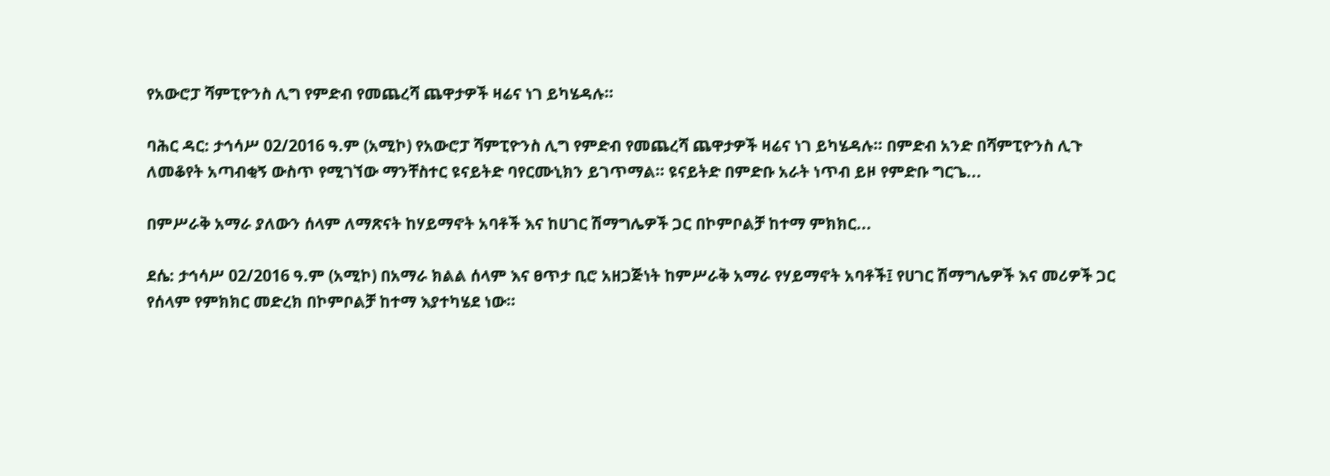የአውሮፓ ሻምፒዮንስ ሊግ የምድብ የመጨረሻ ጨዋታዎች ዛሬና ነገ ይካሄዳሉ።

ባሕር ዳር: ታኅሳሥ 02/2016 ዓ.ም (አሚኮ) የአውሮፓ ሻምፒዮንስ ሊግ የምድብ የመጨረሻ ጨዋታዎች ዛሬና ነገ ይካሄዳሉ። በምድብ አንድ በሻምፒዮንስ ሊጉ ለመቆየት አጣብቂኝ ውስጥ የሚገኘው ማንቸስተር ዩናይትድ ባየርሙኒክን ይገጥማል። ዩናይትድ በምድቡ አራት ነጥብ ይዞ የምድቡ ግርጌ...

በምሥራቅ አማራ ያለውን ሰላም ለማጽናት ከሃይማኖት አባቶች እና ከሀገር ሽማግሌዎች ጋር በኮምቦልቻ ከተማ ምክክር...

ደሴ: ታኅሳሥ 02/2016 ዓ.ም (አሚኮ) በአማራ ክልል ሰላም እና ፀጥታ ቢሮ አዘጋጅነት ከምሥራቅ አማራ የሃይማኖት አባቶች፤ የሀገር ሽማግሌዎች እና መሪዎች ጋር የሰላም የምክክር መድረክ በኮምቦልቻ ከተማ እያተካሄደ ነው።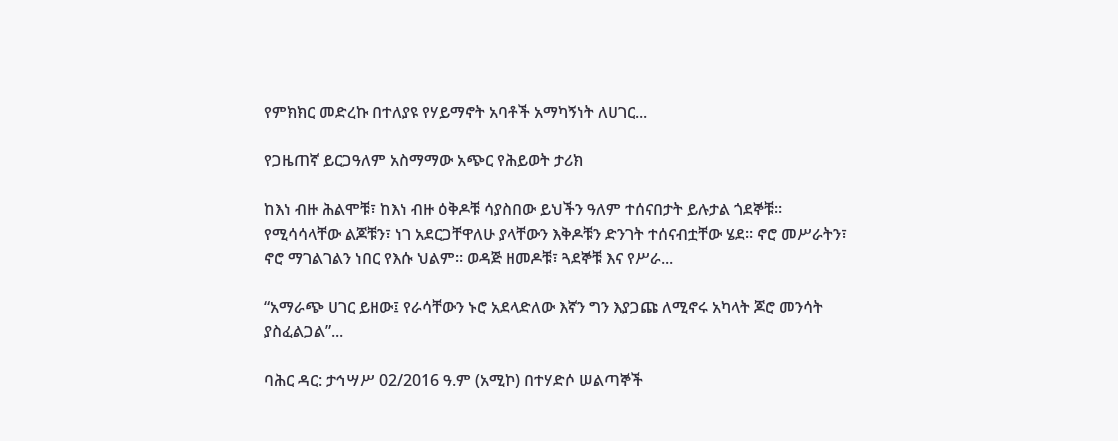የምክክር መድረኩ በተለያዩ የሃይማኖት አባቶች አማካኝነት ለሀገር...

የጋዜጠኛ ይርጋዓለም አስማማው አጭር የሕይወት ታሪክ

ከእነ ብዙ ሕልሞቹ፣ ከእነ ብዙ ዕቅዶቹ ሳያስበው ይህችን ዓለም ተሰናበታት ይሉታል ጎደኞቹ። የሚሳሳላቸው ልጆቹን፣ ነገ አደርጋቸዋለሁ ያላቸውን እቅዶቹን ድንገት ተሰናብቷቸው ሄደ። ኖሮ መሥራትን፣ ኖሮ ማገልገልን ነበር የእሱ ህልም። ወዳጅ ዘመዶቹ፣ ጓደኞቹ እና የሥራ...

“አማራጭ ሀገር ይዘው፤ የራሳቸውን ኑሮ አደላድለው እኛን ግን እያጋጩ ለሚኖሩ አካላት ጆሮ መንሳት ያስፈልጋል”...

ባሕር ዳር: ታኅሣሥ 02/2016 ዓ.ም (አሚኮ) በተሃድሶ ሠልጣኞች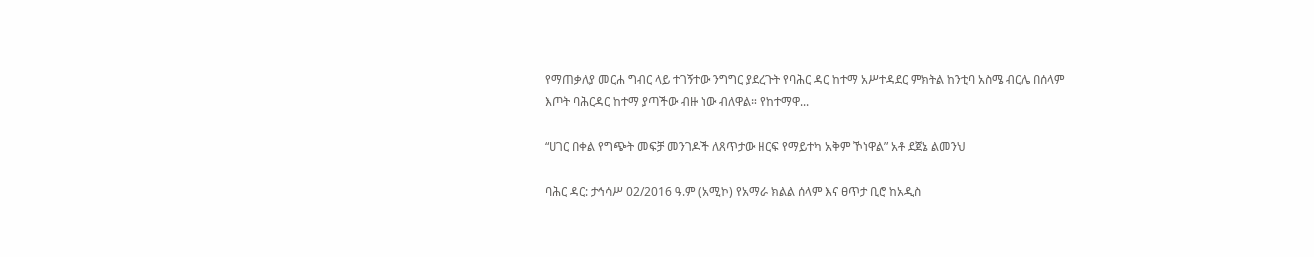የማጠቃለያ መርሐ ግብር ላይ ተገኝተው ንግግር ያደረጉት የባሕር ዳር ከተማ አሥተዳደር ምክትል ከንቲባ አስሜ ብርሌ በሰላም እጦት ባሕርዳር ከተማ ያጣችው ብዙ ነው ብለዋል። የከተማዋ...

“ሀገር በቀል የግጭት መፍቻ መንገዶች ለጸጥታው ዘርፍ የማይተካ አቅም ኾነዋል” አቶ ደጀኔ ልመንህ

ባሕር ዳር: ታኅሳሥ 02/2016 ዓ.ም (አሚኮ) የአማራ ክልል ሰላም እና ፀጥታ ቢሮ ከአዲስ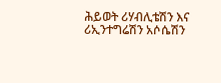ሕይወት ሪሃብሊቴሽን እና ሪኢንተግሬሽን አሶሴሽን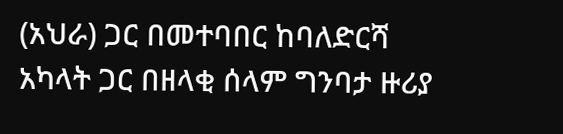(አህራ) ጋር በመተባበር ከባለድርሻ አካላት ጋር በዘላቂ ሰላም ግንባታ ዙሪያ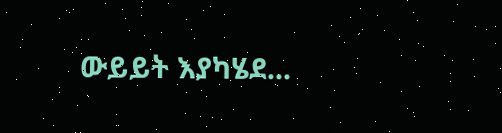ውይይት እያካሄደ...